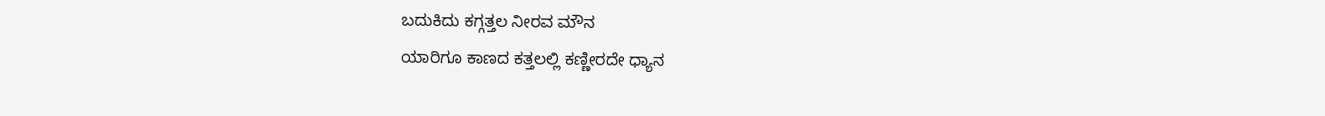ಬದುಕಿದು ಕಗ್ಗತ್ತಲ ನೀರವ ಮೌನ
ಯಾರಿಗೂ ಕಾಣದ ಕತ್ತಲಲ್ಲಿ ಕಣ್ಣೀರದೇ ಧ್ಯಾನ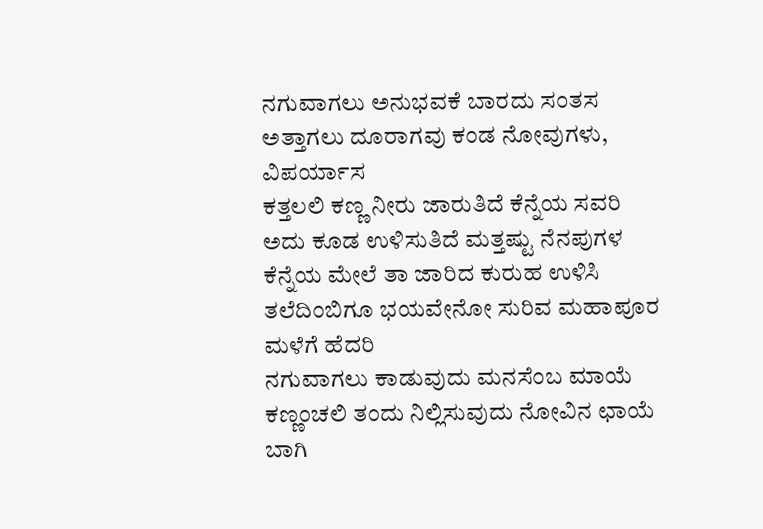ನಗುವಾಗಲು ಅನುಭವಕೆ ಬಾರದು ಸಂತಸ
ಅತ್ತಾಗಲು ದೂರಾಗವು ಕಂಡ ನೋವುಗಳು, ವಿಪರ್ಯಾಸ
ಕತ್ತಲಲಿ ಕಣ್ಣ ನೀರು ಜಾರುತಿದೆ ಕೆನ್ನೆಯ ಸವರಿ
ಅದು ಕೂಡ ಉಳಿಸುತಿದೆ ಮತ್ತಷ್ಟು ನೆನಪುಗಳ
ಕೆನ್ನೆಯ ಮೇಲೆ ತಾ ಜಾರಿದ ಕುರುಹ ಉಳಿಸಿ
ತಲೆದಿಂಬಿಗೂ ಭಯವೇನೋ ಸುರಿವ ಮಹಾಪೂರ ಮಳೆಗೆ ಹೆದರಿ
ನಗುವಾಗಲು ಕಾಡುವುದು ಮನಸೆಂಬ ಮಾಯೆ
ಕಣ್ಣಂಚಲಿ ತಂದು ನಿಲ್ಲಿಸುವುದು ನೋವಿನ ಛಾಯೆ
ಬಾಗಿ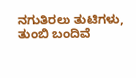ನಗುತಿರಲು ತುಟಿಗಳು, ತುಂಬಿ ಬಂದಿವೆ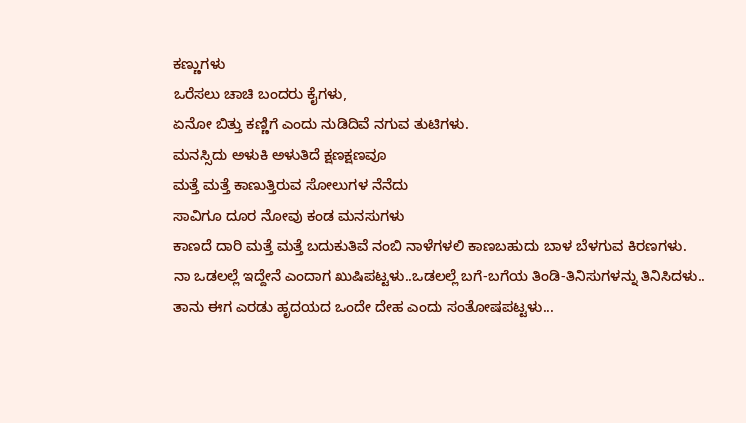ಕಣ್ಣುಗಳು
ಒರೆಸಲು ಚಾಚಿ ಬಂದರು ಕೈಗಳು,
ಏನೋ ಬಿತ್ತು ಕಣ್ಣಿಗೆ ಎಂದು ನುಡಿದಿವೆ ನಗುವ ತುಟಿಗಳು.
ಮನಸ್ಸಿದು ಅಳುಕಿ ಅಳುತಿದೆ ಕ್ಷಣಕ್ಷಣವೂ
ಮತ್ತೆ ಮತ್ತೆ ಕಾಣುತ್ತಿರುವ ಸೋಲುಗಳ ನೆನೆದು
ಸಾವಿಗೂ ದೂರ ನೋವು ಕಂಡ ಮನಸುಗಳು
ಕಾಣದೆ ದಾರಿ ಮತ್ತೆ ಮತ್ತೆ ಬದುಕುತಿವೆ ನಂಬಿ ನಾಳೆಗಳಲಿ ಕಾಣಬಹುದು ಬಾಳ ಬೆಳಗುವ ಕಿರಣಗಳು.
ನಾ ಒಡಲಲ್ಲೆ ಇದ್ದೇನೆ ಎಂದಾಗ ಖುಷಿಪಟ್ಟಳು..ಒಡಲಲ್ಲೆ ಬಗೆ-ಬಗೆಯ ತಿಂಡಿ-ತಿನಿಸುಗಳನ್ನು ತಿನಿಸಿದಳು..
ತಾನು ಈಗ ಎರಡು ಹೃದಯದ ಒಂದೇ ದೇಹ ಎಂದು ಸಂತೋಷಪಟ್ಟಳು...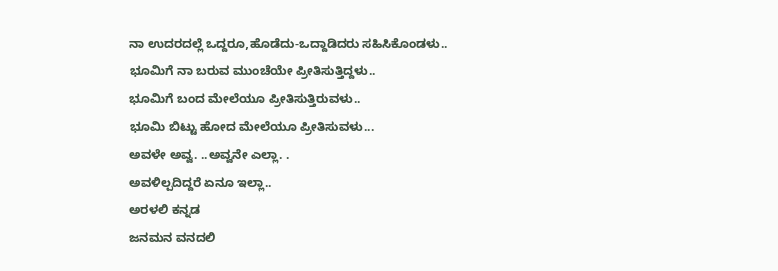ನಾ ಉದರದಲ್ಲೆ ಒದ್ದರೂ,ಹೊಡೆದು-ಒದ್ದಾಡಿದರು ಸಹಿಸಿಕೊಂಡಳು..
ಭೂಮಿಗೆ ನಾ ಬರುವ ಮುಂಚೆಯೇ ಪ್ರೀತಿಸುತ್ತಿದ್ದಳು..
ಭೂಮಿಗೆ ಬಂದ ಮೇಲೆಯೂ ಪ್ರೀತಿಸುತ್ತಿರುವಳು..
ಭೂಮಿ ಬಿಟ್ಟು ಹೋದ ಮೇಲೆಯೂ ಪ್ರೀತಿಸುವಳು...
ಅವಳೇ ಅವ್ವ. ..ಅವ್ವನೇ ಎಲ್ಲಾ. .
ಅವಳಿಲ್ಪದಿದ್ದರೆ ಏನೂ ಇಲ್ಲಾ..
ಅರಳಲಿ ಕನ್ನಡ
ಜನಮನ ವನದಲಿ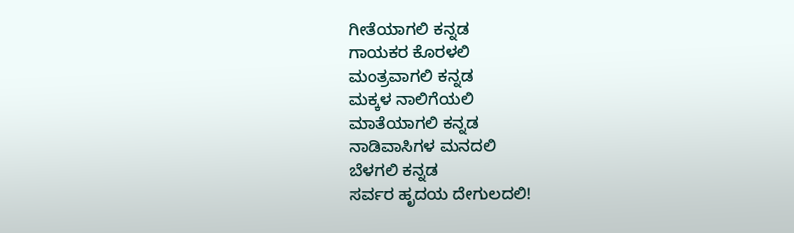ಗೀತೆಯಾಗಲಿ ಕನ್ನಡ
ಗಾಯಕರ ಕೊರಳಲಿ
ಮಂತ್ರವಾಗಲಿ ಕನ್ನಡ
ಮಕ್ಕಳ ನಾಲಿಗೆಯಲಿ
ಮಾತೆಯಾಗಲಿ ಕನ್ನಡ
ನಾಡಿವಾಸಿಗಳ ಮನದಲಿ
ಬೆಳಗಲಿ ಕನ್ನಡ
ಸರ್ವರ ಹೃದಯ ದೇಗುಲದಲಿ!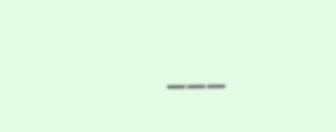___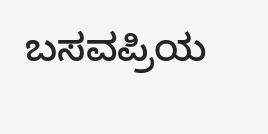ಬಸವಪ್ರಿಯ